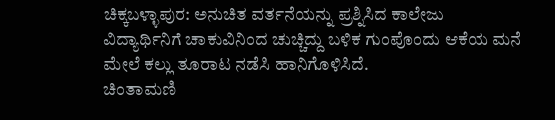ಚಿಕ್ಕಬಳ್ಳಾಪುರ: ಅನುಚಿತ ವರ್ತನೆಯನ್ನು ಪ್ರಶ್ನಿಸಿದ ಕಾಲೇಜು ವಿದ್ಯಾರ್ಥಿನಿಗೆ ಚಾಕುವಿನಿಂದ ಚುಚ್ಚಿದ್ದು ಬಳಿಕ ಗುಂಪೊಂದು ಆಕೆಯ ಮನೆ ಮೇಲೆ ಕಲ್ಲು ತೂರಾಟ ನಡೆಸಿ ಹಾನಿಗೊಳಿಸಿದೆ.
ಚಿಂತಾಮಣಿ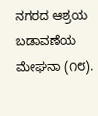ನಗರದ ಆಶ್ರಯ ಬಡಾವಣೆಯ ಮೇಘನಾ (೧೮).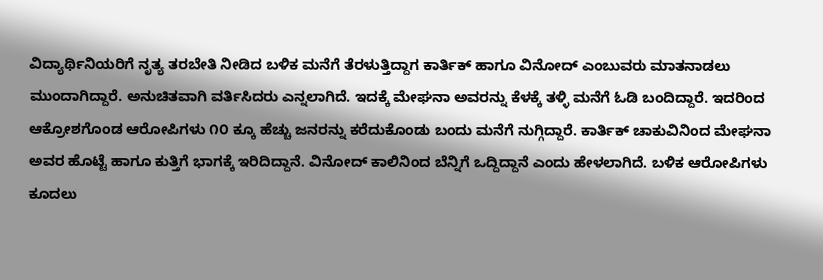ವಿದ್ಯಾರ್ಥಿನಿಯರಿಗೆ ನೃತ್ಯ ತರಬೇತಿ ನೀಡಿದ ಬಳಿಕ ಮನೆಗೆ ತೆರಳುತ್ತಿದ್ದಾಗ ಕಾರ್ತಿಕ್ ಹಾಗೂ ವಿನೋದ್ ಎಂಬುವರು ಮಾತನಾಡಲು ಮುಂದಾಗಿದ್ದಾರೆ. ಅನುಚಿತವಾಗಿ ವರ್ತಿಸಿದರು ಎನ್ನಲಾಗಿದೆ. ಇದಕ್ಕೆ ಮೇಘನಾ ಅವರನ್ನು ಕೆಳಕ್ಕೆ ತಳ್ಳಿ ಮನೆಗೆ ಓಡಿ ಬಂದಿದ್ದಾರೆ. ಇದರಿಂದ ಆಕ್ರೋಶಗೊಂಡ ಆರೋಪಿಗಳು ೧೦ ಕ್ಕೂ ಹೆಚ್ಚು ಜನರನ್ನು ಕರೆದುಕೊಂಡು ಬಂದು ಮನೆಗೆ ನುಗ್ಗಿದ್ದಾರೆ. ಕಾರ್ತಿಕ್ ಚಾಕುವಿನಿಂದ ಮೇಘನಾ ಅವರ ಹೊಟ್ಟೆ ಹಾಗೂ ಕುತ್ತಿಗೆ ಭಾಗಕ್ಕೆ ಇರಿದಿದ್ದಾನೆ. ವಿನೋದ್ ಕಾಲಿನಿಂದ ಬೆನ್ನಿಗೆ ಒದ್ದಿದ್ದಾನೆ ಎಂದು ಹೇಳಲಾಗಿದೆ. ಬಳಿಕ ಆರೋಪಿಗಳು ಕೂದಲು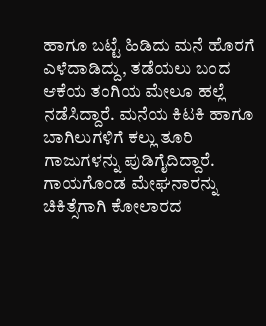ಹಾಗೂ ಬಟ್ಟೆ ಹಿಡಿದು ಮನೆ ಹೊರಗೆ ಎಳೆದಾಡಿದ್ದು, ತಡೆಯಲು ಬಂದ ಆಕೆಯ ತಂಗಿಯ ಮೇಲೂ ಹಲ್ಲೆ ನಡೆಸಿದ್ದಾರೆ. ಮನೆಯ ಕಿಟಕಿ ಹಾಗೂ ಬಾಗಿಲುಗಳಿಗೆ ಕಲ್ಲು ತೂರಿ ಗಾಜುಗಳನ್ನು ಪುಡಿಗೈದಿದ್ದಾರೆ. ಗಾಯಗೊಂಡ ಮೇಘನಾರನ್ನು ಚಿಕಿತ್ಸೆಗಾಗಿ ಕೋಲಾರದ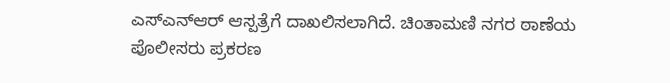ಎಸ್ಎನ್ಆರ್ ಆಸ್ಪತ್ರೆಗೆ ದಾಖಲಿಸಲಾಗಿದೆ. ಚಿಂತಾಮಣಿ ನಗರ ಠಾಣೆಯ ಪೊಲೀಸರು ಪ್ರಕರಣ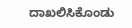ದಾಖಲಿಸಿಕೊಂಡು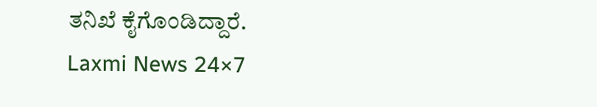ತನಿಖೆ ಕೈಗೊಂಡಿದ್ದಾರೆ.
Laxmi News 24×7